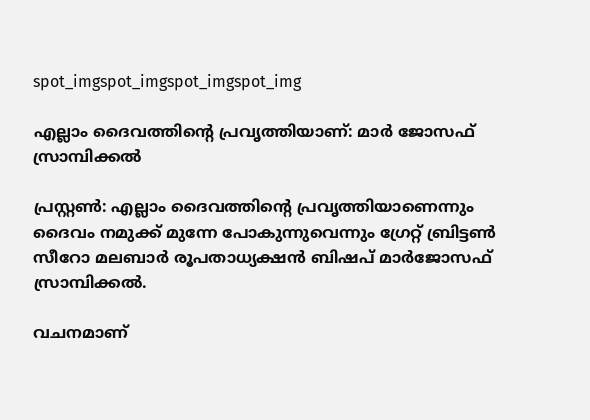spot_imgspot_imgspot_imgspot_img

എല്ലാം ദൈവത്തിന്റെ പ്രവൃത്തിയാണ്: മാര്‍ ജോസഫ് സ്രാമ്പിക്കല്‍

പ്രസ്റ്റണ്‍: എല്ലാം ദൈവത്തിന്റെ പ്രവൃത്തിയാണെന്നും ദൈവം നമുക്ക് മുന്നേ പോകുന്നുവെന്നും ഗ്രേറ്റ് ബ്രിട്ടണ്‍ സീറോ മലബാര്‍ രൂപതാധ്യക്ഷന്‍ ബിഷപ് മാര്‍ജോസഫ് സ്രാമ്പിക്കല്‍.

വചനമാണ്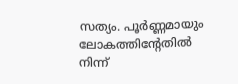സത്യം. പൂര്‍ണ്ണമായും ലോകത്തിന്റേതില്‍ നിന്ന്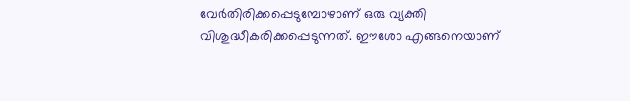വേര്‍തിരിക്കപ്പെടുമ്പോഴാണ് ഒരു വ്യക്തി വിശുദ്ധീകരിക്കപ്പെടുന്നത്. ഈശോ എങ്ങനെയാണ്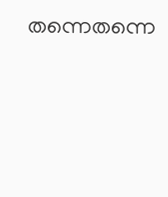തന്നെതന്നെ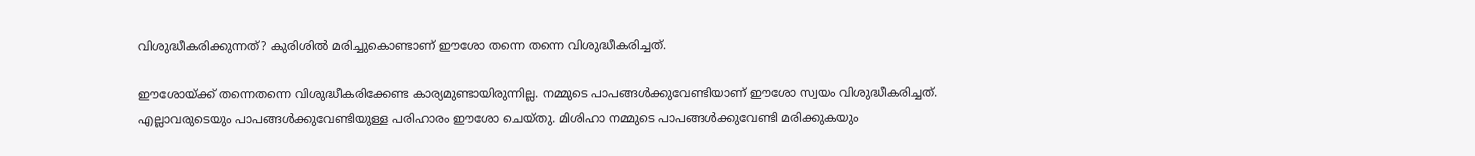വിശുദ്ധീകരിക്കുന്നത്? കുരിശില്‍ മരിച്ചുകൊണ്ടാണ് ഈശോ തന്നെ തന്നെ വിശുദ്ധീകരിച്ചത്.

ഈശോയ്ക്ക് തന്നെതന്നെ വിശുദ്ധീകരിക്കേണ്ട കാര്യമുണ്ടായിരുന്നില്ല. നമ്മുടെ പാപങ്ങള്‍ക്കുവേണ്ടിയാണ് ഈശോ സ്വയം വിശുദ്ധീകരിച്ചത്. എല്ലാവരുടെയും പാപങ്ങള്‍ക്കുവേണ്ടിയുള്ള പരിഹാരം ഈശോ ചെയ്തു. മിശിഹാ നമ്മുടെ പാപങ്ങള്‍ക്കുവേണ്ടി മരിക്കുകയും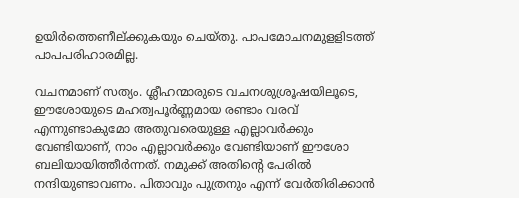ഉയിര്‍ത്തെണീല്ക്കുകയും ചെയ്തു. പാപമോചനമുളളിടത്ത് പാപപരിഹാരമില്ല.

വചനമാണ് സത്യം. ശ്ലീഹന്മാരുടെ വചനശുശ്രൂഷയിലൂടെ, ഈശോയുടെ മഹത്വപൂര്‍ണ്ണമായ രണ്ടാം വരവ് എന്നുണ്ടാകുമോ അതുവരെയുള്ള എല്ലാവര്‍ക്കും വേണ്ടിയാണ്, നാം എല്ലാവര്‍ക്കും വേണ്ടിയാണ് ഈശോ ബലിയായിത്തീര്‍ന്നത്. നമുക്ക് അതിന്റെ പേരില്‍ നന്ദിയുണ്ടാവണം. പിതാവും പുത്രനും എന്ന് വേര്‍തിരിക്കാന്‍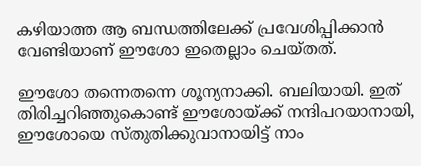കഴിയാത്ത ആ ബന്ധത്തിലേക്ക് പ്രവേശിപ്പിക്കാന്‍ വേണ്ടിയാണ് ഈശോ ഇതെല്ലാം ചെയ്തത്.

ഈശോ തന്നെതന്നെ ശൂന്യനാക്കി. ബലിയായി. ഇത് തിരിച്ചറിഞ്ഞുകൊണ്ട് ഈശോയ്ക്ക് നന്ദിപറയാനായി, ഈശോയെ സ്തുതിക്കുവാനായിട്ട് നാം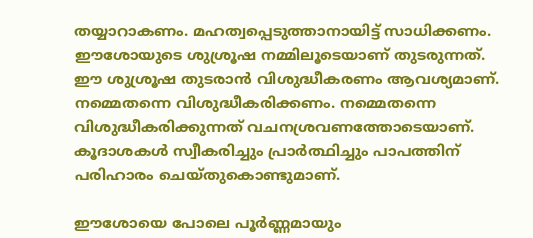തയ്യാറാകണം. മഹത്വപ്പെടുത്താനായിട്ട് സാധിക്കണം. ഈശോയുടെ ശുശ്രൂഷ നമ്മിലൂടെയാണ് തുടരുന്നത്. ഈ ശുശ്രൂഷ തുടരാന്‍ വിശുദ്ധീകരണം ആവശ്യമാണ്. നമ്മെതന്നെ വിശുദ്ധീകരിക്കണം. നമ്മെതന്നെ വിശുദ്ധീകരിക്കുന്നത് വചനശ്രവണത്തോടെയാണ്. കൂദാശകള്‍ സ്വീകരിച്ചും പ്രാര്‍ത്ഥിച്ചും പാപത്തിന് പരിഹാരം ചെയ്തുകൊണ്ടുമാണ്.

ഈശോയെ പോലെ പൂര്‍ണ്ണമായും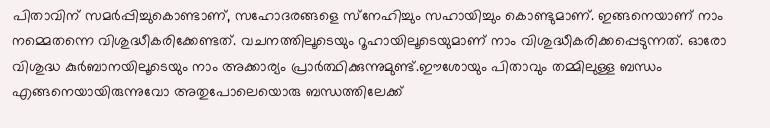പിതാവിന് സമര്‍പ്പിച്ചുകൊണ്ടാണ്, സഹോദരങ്ങളെ സ്‌നേഹിച്ചും സഹായിച്ചും കൊണ്ടുമാണ്. ഇങ്ങനെയാണ് നാം നമ്മെതന്നെ വിശുദ്ധീകരിക്കേണ്ടത്. വചനത്തിലൂടെയും റൂഹായിലൂടെയുമാണ് നാം വിശുദ്ധീകരിക്കപ്പെടുന്നത്. ഓരോ വിശുദ്ധ കുര്‍ബാനയിലൂടെയും നാം അക്കാര്യം പ്രാര്‍ത്ഥിക്കുന്നുമുണ്ട്.ഈശോയും പിതാവും തമ്മിലുള്ള ബന്ധം എങ്ങനെയായിരുന്നുവോ അതുപോലെയൊരു ബന്ധത്തിലേക്ക്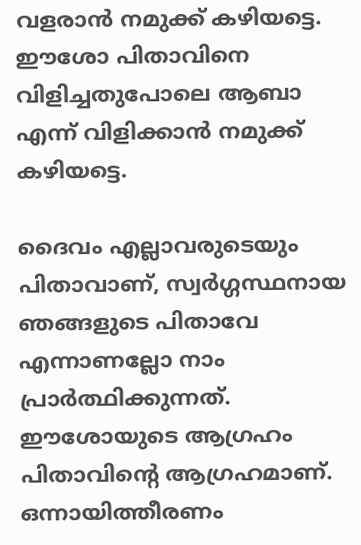വളരാന്‍ നമുക്ക് കഴിയട്ടെ. ഈശോ പിതാവിനെ വിളിച്ചതുപോലെ ആബാ എന്ന് വിളിക്കാന്‍ നമുക്ക് കഴിയട്ടെ.

ദൈവം എല്ലാവരുടെയും പിതാവാണ്, സ്വര്‍ഗ്ഗസ്ഥനായ ഞങ്ങളുടെ പിതാവേ എന്നാണല്ലോ നാം പ്രാര്‍ത്ഥിക്കുന്നത്. ഈശോയുടെ ആഗ്രഹം പിതാവിന്റെ ആഗ്രഹമാണ്. ഒന്നായിത്തീരണം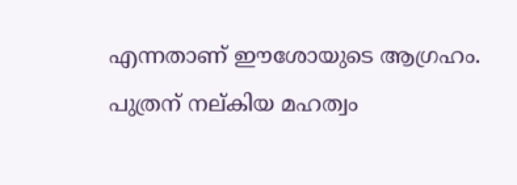എന്നതാണ് ഈശോയുടെ ആഗ്രഹം. പുത്രന് നല്കിയ മഹത്വം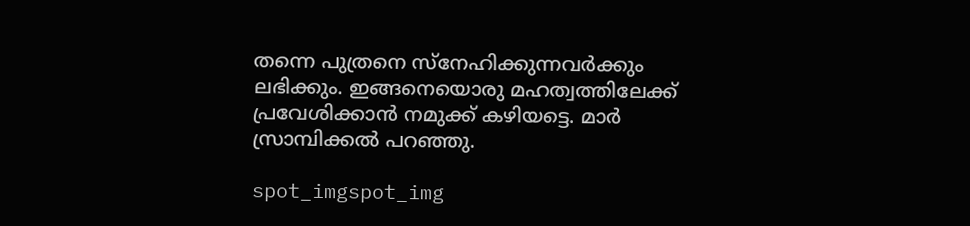തന്നെ പുത്രനെ സ്‌നേഹിക്കുന്നവര്‍ക്കും ലഭിക്കും. ഇങ്ങനെയൊരു മഹത്വത്തിലേക്ക് പ്രവേശിക്കാന്‍ നമുക്ക് കഴിയട്ടെ. മാര്‍ സ്രാമ്പിക്കല്‍ പറഞ്ഞു.

spot_imgspot_img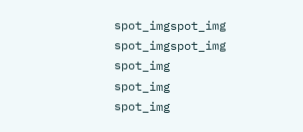spot_imgspot_img
spot_imgspot_img
spot_img
spot_img
spot_img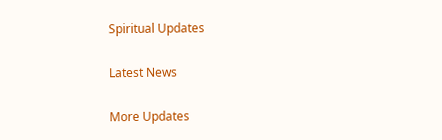Spiritual Updates

Latest News

More Updates